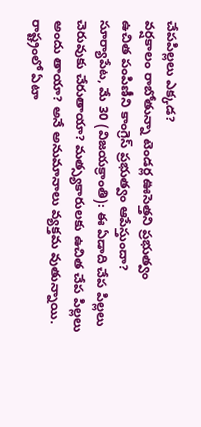చేపపిల్లలు ఎక్కడ?
వర్షకాలం రాబోతున్నా టెండర్ల ఊసెత్తని ప్రభుత్వం
ఉచిత పంపిణీని కాంగ్రెస్ ప్రభుత్వం ఆపేస్తుందా?
సూర్యాపేట, మే 30 (విజయక్రాంతి): ఈ ఏడాది చేప పిల్లలు చెరువుకు చేరుతాయా? మత్స్యకారులకు ఉచిత చేప పిల్లలు అందు తాయా? అనే అనుమానాలు వ్యక్తమ వుతున్నాయి. రాష్ట్రంలో ఏటా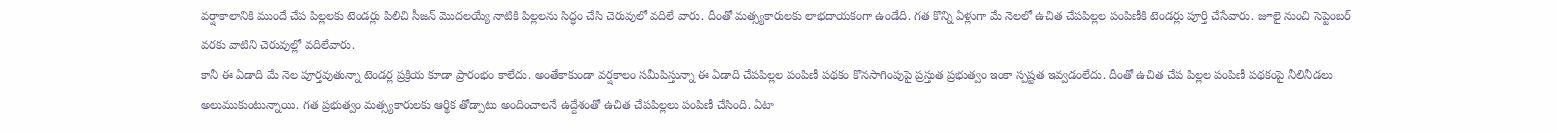వర్షాకాలానికి ముందే చేప పిల్లలకు టెండర్లు పిలిచి సీజన్ మొదలయ్యే నాటికి పిల్లలను సిద్ధం చేసి చెరువులో వదిలే వారు. దీంతో మత్స్యకారులకు లాభదాయకంగా ఉండేది. గత కొన్ని ఏళ్లుగా మే నెలలో ఉచిత చేపపిల్లల పంపిణీకి టెండర్లు పూర్తి చేసేవారు. జూలై నుంచి సెప్టెంబర్ వరకు వాటిని చెరువుల్లో వదిలేవారు.
కానీ ఈ ఏడాది మే నెల పూర్తవుతున్నా టెండర్ల ప్రక్రియ కూడా ప్రారంభం కాలేదు. అంతేకాకుండా వర్షకాలం సమీపిస్తున్నా ఈ ఏడాది చేపపిల్లల పంపిణీ పథకం కొనసాగింపుపై ప్రస్తుత ప్రభుత్వం ఇంకా స్పష్టత ఇవ్వడంలేదు. దీంతో ఉచిత చేప పిల్లల పంపిణీ పథకంపై నీలినీడలు అలుముకుంటున్నాయి. గత ప్రభుత్వం మత్స్యకారులకు ఆర్థిక తోడ్పాటు అందించాలనే ఉద్దేశంతో ఉచిత చేపపిల్లలు పంపిణీ చేసింది. ఏటా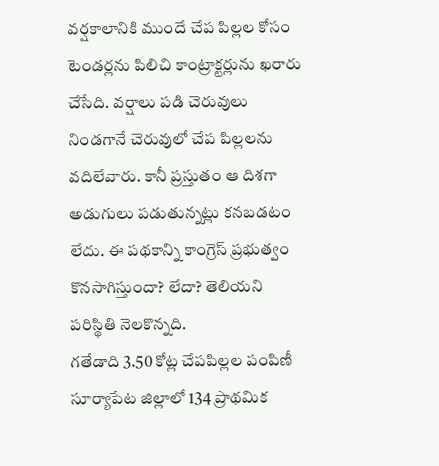వర్షకాలానికి ముందే చేప పిల్లల కోసం టెండర్లను పిలిచి కాంట్రాక్టర్లును ఖరారు చేసేది. వర్షాలు పడి చెరువులు నిండగానే చెరువులో చేప పిల్లలను వదిలేవారు. కానీ ప్రస్తుతం ఆ దిశగా అడుగులు పడుతున్నట్లు కనబడటం లేదు. ఈ పథకాన్ని కాంగ్రెస్ ప్రభుత్వం కొనసాగిస్తుందా? లేదా? తెలియని పరిస్థితి నెలకొన్నది.
గతేడాది 3.50 కోట్ల చేపపిల్లల పంపిణీ
సూర్యాపేట జిల్లాలో 134 ప్రాథమిక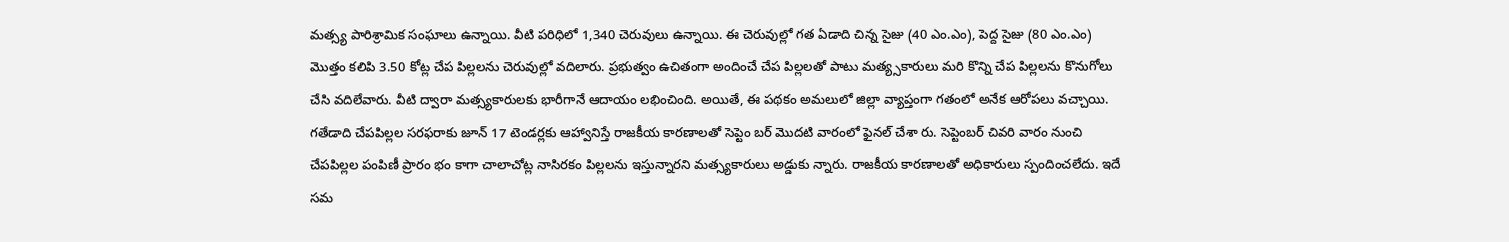మత్స్య పారిశ్రామిక సంఘాలు ఉన్నాయి. వీటి పరిధిలో 1,340 చెరువులు ఉన్నాయి. ఈ చెరువుల్లో గత ఏడాది చిన్న సైజు (40 ఎం.ఎం), పెద్ద సైజు (80 ఎం.ఎం) మొత్తం కలిపి 3.50 కోట్ల చేప పిల్లలను చెరువుల్లో వదిలారు. ప్రభుత్వం ఉచితంగా అందించే చేప పిల్లలతో పాటు మత్య్సకారులు మరి కొన్ని చేప పిల్లలను కొనుగోలు చేసి వదిలేవారు. వీటి ద్వారా మత్స్యకారులకు భారీగానే ఆదాయం లభించింది. అయితే, ఈ పథకం అమలులో జిల్లా వ్యాప్తంగా గతంలో అనేక ఆరోపలు వచ్చాయి.
గతేడాది చేపపిల్లల సరఫరాకు జూన్ 17 టెండర్లకు ఆహ్వానిస్తే రాజకీయ కారణాలతో సెప్టెం బర్ మొదటి వారంలో ఫైనల్ చేశా రు. సెప్టెంబర్ చివరి వారం నుంచి చేపపిల్లల పంపిణీ ప్రారం భం కాగా చాలాచోట్ల నాసిరకం పిల్లలను ఇస్తున్నారని మత్స్యకారులు అడ్డుకు న్నారు. రాజకీయ కారణాలతో అధికారులు స్పందించలేదు. ఇదే సమ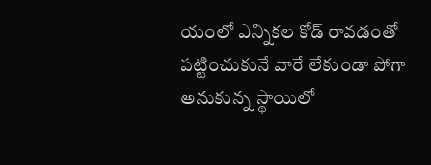యంలో ఎన్నికల కోడ్ రావడంతో పట్టించుకునే వారే లేకుండా పోగా అనుకున్న స్థాయిలో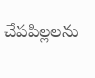చేపపిల్లలను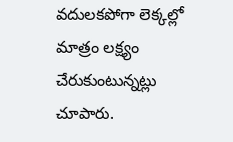వదులకపోగా లెక్కల్లో మాత్రం లక్ష్యం చేరుకుంటున్నట్లు చూపారు.